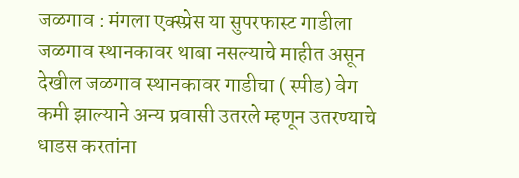जळगाव : मंगला एक्स्प्रेस या सुपरफास्ट गाडीला जळगाव स्थानकावर थाबा नसल्याचे माहीत असून देखील जळगाव स्थानकावर गाडीचा ( स्पीड) वेग कमी झाल्याने अन्य प्रवासी उतरले म्हणून उतरण्याचे धाडस करतांना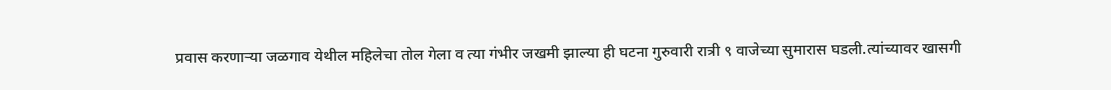प्रवास करणाऱ्या जळगाव येथील महिलेचा तोल गेला व त्या गंभीर जखमी झाल्या ही घटना गुरुवारी रात्री ९ वाजेच्या सुमारास घडली.त्यांच्यावर खासगी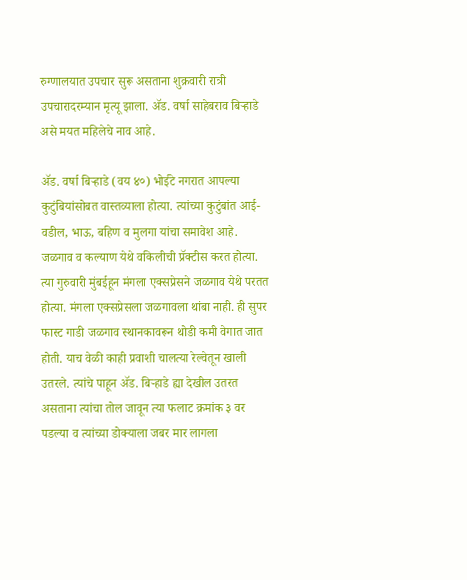रुग्णालयात उपचार सुरू असताना शुक्रवारी रात्री उपचारादरम्यान मृत्यू झाला. ॲड. वर्षा साहेबराव बिऱ्हाडे असे मयत महिलेचे नाव आहे.

ॲड. वर्षा बिऱ्हाडे (वय ४०) भोईटे नगरात आपल्या कुटुंबियांसोबत वास्तव्याला होत्या. त्यांच्या कुटुंबांत आई-वडील, भाऊ, बहिण व मुलगा यांचा समावेश आहे. जळगाव व कल्याण येथे वकिलीची प्रॅक्टीस करत होत्या. त्या गुरुवारी मुंबईहून मंगला एक्सप्रेसने जळगाव येथे परतत होत्या. मंगला एक्सप्रेसला जळगावला थांबा नाही. ही सुपर फास्ट गाडी जळगाव स्थानकावरून थोडी कमी वेगात जात होती. याच वेळी काही प्रवाशी चालत्या रेल्वेतून खाली उतरले. त्यांचे पाहून ॲड. बिऱ्हाडे ह्या देखील उतरत असताना त्यांचा तोल जावून त्या फलाट क्रमांक ३ वर पडल्या व त्यांच्या डोक्याला जबर मार लागला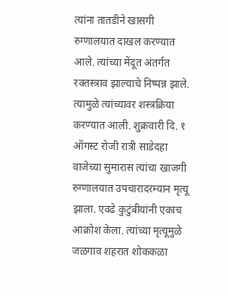त्यांना तातडीने खासगी रुग्णालयात दाखल करण्यात आले. त्यांच्या मेंदूत अंतर्गत रक्तस्त्राव झाल्याचे निष्पन्न झाले. त्यामुळे त्यांच्यावर शस्त्रक्रिया करण्यात आली. शुक्रवारी दि. १ ऑगस्ट रोजी रात्री साडेदहा वाजेच्या सुमारास त्यांचा खाजगी रुग्णालयात उपचारादरम्यान मृत्यू झाला. एवढे कुटुंबीयांनी एकाच आक्रोश केला. त्यांच्या मृत्यूमुळे जळगाव शहरात शोककळा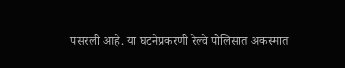पसरली आहे. या घटनेप्रकरणी रेल्वे पोलिसात अकस्मात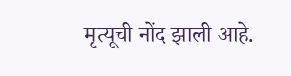मृत्यूची नोंद झाली आहे.